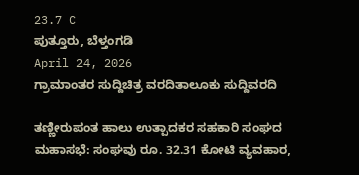23.7 C
ಪುತ್ತೂರು, ಬೆಳ್ತಂಗಡಿ
April 24, 2026
ಗ್ರಾಮಾಂತರ ಸುದ್ದಿಚಿತ್ರ ವರದಿತಾಲೂಕು ಸುದ್ದಿವರದಿ

ತಣ್ಣೀರುಪಂತ ಹಾಲು ಉತ್ಪಾದಕರ ಸಹಕಾರಿ ಸಂಘದ ಮಹಾಸಭೆ: ಸಂಘವು ರೂ. 32.31 ಕೋಟಿ ವ್ಯವಹಾರ,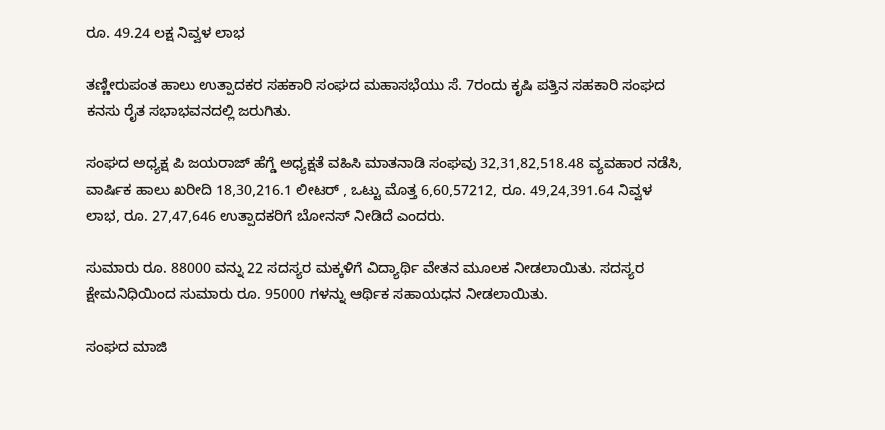ರೂ. 49.24 ಲಕ್ಷ ನಿವ್ವಳ ಲಾಭ

ತಣ್ಣೀರುಪಂತ ಹಾಲು ಉತ್ಪಾದಕರ ಸಹಕಾರಿ ಸಂಘದ ಮಹಾಸಭೆಯು ಸೆ. 7ರಂದು ಕೃಷಿ ಪತ್ತಿನ ಸಹಕಾರಿ ಸಂಘದ ಕನಸು ರೈತ ಸಭಾಭವನದಲ್ಲಿ ಜರುಗಿತು.

ಸಂಘದ ಅಧ್ಯಕ್ಷ ಪಿ ಜಯರಾಜ್ ಹೆಗ್ಡೆ ಅಧ್ಯಕ್ಷತೆ ವಹಿಸಿ ಮಾತನಾಡಿ ಸಂಘವು 32,31,82,518.48 ವ್ಯವಹಾರ ನಡೆಸಿ, ವಾರ್ಷಿಕ ಹಾಲು ಖರೀದಿ 18,30,216.1 ಲೀಟರ್ , ಒಟ್ಟು ಮೊತ್ತ 6,60,57212, ರೂ. 49,24,391.64 ನಿವ್ವಳ ಲಾಭ, ರೂ. 27,47,646 ಉತ್ಪಾದಕರಿಗೆ ಬೋನಸ್ ನೀಡಿದೆ ಎಂದರು.

ಸುಮಾರು ರೂ. 88000 ವನ್ನು 22 ಸದಸ್ಯರ ಮಕ್ಕಳಿಗೆ ವಿದ್ಯಾರ್ಥಿ ವೇತನ ಮೂಲಕ ನೀಡಲಾಯಿತು. ಸದಸ್ಯರ ಕ್ಷೇಮನಿಧಿಯಿಂದ ಸುಮಾರು ರೂ. 95000 ಗಳನ್ನು ಆರ್ಥಿಕ ಸಹಾಯಧನ ನೀಡಲಾಯಿತು.

ಸಂಘದ ಮಾಜಿ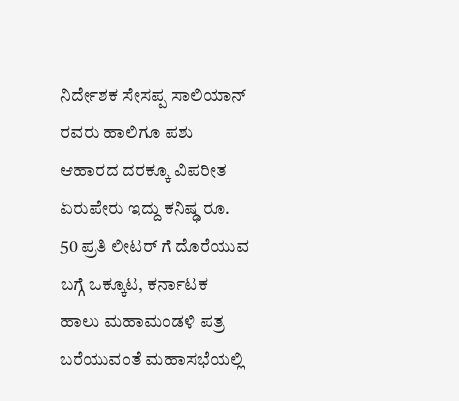ನಿರ್ದೇಶಕ ಸೇಸಪ್ಪ ಸಾಲಿಯಾನ್ ರವರು ಹಾಲಿಗೂ ಪಶು ಆಹಾರದ ದರಕ್ಕೂ ವಿಪರೀತ ಏರುಪೇರು ಇದ್ದು ಕನಿಷ್ಢ ರೂ. 50 ಪ್ರತಿ ಲೀಟರ್ ಗೆ ದೊರೆಯುವ ಬಗ್ಗೆ ಒಕ್ಕೂಟ, ಕರ್ನಾಟಕ ಹಾಲು ಮಹಾಮಂಡಳಿ ಪತ್ರ ಬರೆಯುವಂತೆ ಮಹಾಸಭೆಯಲ್ಲಿ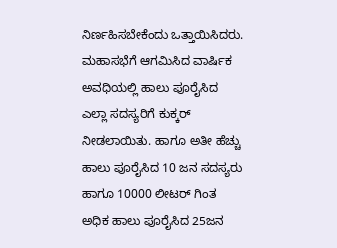ನಿರ್ಣಹಿಸಬೇಕೆಂದು ಒತ್ತಾಯಿಸಿದರು. ಮಹಾಸಭೆಗೆ ಆಗಮಿಸಿದ ವಾರ್ಷಿಕ ಅವಧಿಯಲ್ಲಿ ಹಾಲು ಪೂರೈಸಿದ ಎಲ್ಲಾ ಸದಸ್ಯರಿಗೆ ಕುಕ್ಕರ್ ನೀಡಲಾಯಿತು. ಹಾಗೂ ಅತೀ ಹೆಚ್ಚು ಹಾಲು ಪೂರೈಸಿದ 10 ಜನ ಸದಸ್ಯರು ಹಾಗೂ 10000 ಲೀಟರ್ ಗಿಂತ ಅಧಿಕ ಹಾಲು ಪೂರೈಸಿದ 25ಜನ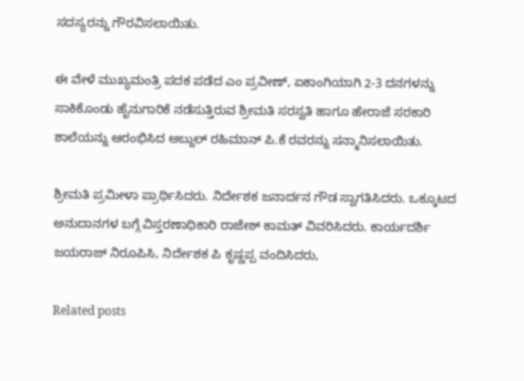ಸದಸ್ಯರನ್ನು ಗೌರವಿಸಲಾಯಿತು.

ಈ ವೇಳೆ ಮುಖ್ಯಮಂತ್ರಿ ಪದಕ ಪಡೆದ ಎಂ ಪ್ರವೀಣ್, ಏಕಾಂಗಿಯಾಗಿ 2-3 ದನಗಳನ್ನು ಸಾಕಿಕೊಂಡು ಹೈನುಗಾರಿಕೆ ನಡೆಸುತ್ತಿರುವ ಶ್ರೀಮತಿ ಸರಸ್ವತಿ ಹಾಗೂ ಹೇರಾಜೆ ಸರಕಾರಿ ಶಾಲೆಯನ್ನು ಆರಂಭಿಸಿದ ಅಬ್ದುಲ್ ರಹಿಮಾನ್ ಪಿ.ಕೆ ರವರನ್ನು ಸನ್ಮಾನಿಸಲಾಯಿತು.

ಶ್ರೀಮತಿ ಪ್ರಮೀಳಾ ಪ್ರಾರ್ಥಿಸಿದರು. ನಿರ್ದೇಶಕ ಜನಾರ್ದನ ಗೌಡ ಸ್ವಾಗತಿಸಿದರು. ಒಕ್ಕೂಟದ ಅನುದಾನಗಳ ಬಗ್ಗೆ ವಿಸ್ತರಣಾಧಿಕಾರಿ ರಾಜೇಶ್ ಕಾಮತ್ ವಿವರಿಸಿದರು. ಕಾರ್ಯದರ್ಶಿ ಜಯರಾಜ್ ನಿರೂಪಿಸಿ, ನಿರ್ದೇಶಕ ಪಿ ಕೃಷ್ಣಪ್ಪ ವಂದಿಸಿದರು,

Related posts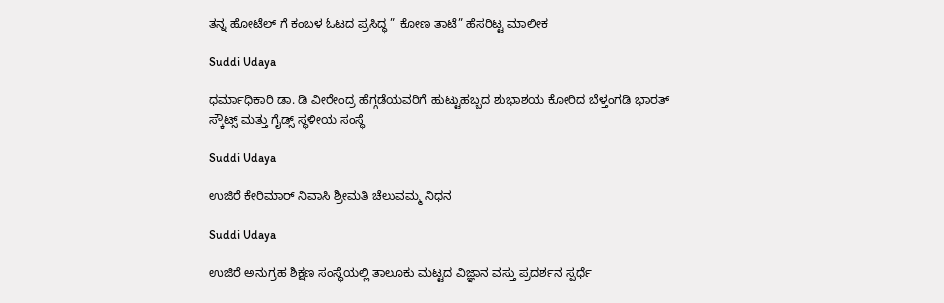ತನ್ನ ಹೋಟೆಲ್ ಗೆ ಕಂಬಳ ಓಟದ ಪ್ರಸಿದ್ಧ ” ಕೋಣ ತಾಟೆ” ಹೆಸರಿಟ್ಟ ಮಾಲೀಕ

Suddi Udaya

ಧರ್ಮಾಧಿಕಾರಿ ಡಾ. ಡಿ ವೀರೇಂದ್ರ ಹೆಗ್ಗಡೆಯವರಿಗೆ ಹುಟ್ಟುಹಬ್ಬದ ಶುಭಾಶಯ ಕೋರಿದ ಬೆಳ್ತಂಗಡಿ ಭಾರತ್ ಸ್ಕೌಟ್ಸ್ ಮತ್ತು ಗೈಡ್ಸ್ ಸ್ಥಳೀಯ ಸಂಸ್ಥೆ

Suddi Udaya

ಉಜಿರೆ ಕೇರಿಮಾರ್ ನಿವಾಸಿ ಶ್ರೀಮತಿ ಚೆಲುವಮ್ಮ ನಿಧನ

Suddi Udaya

ಉಜಿರೆ ಅನುಗ್ರಹ ಶಿಕ್ಷಣ ಸಂಸ್ಥೆಯಲ್ಲಿ ತಾಲೂಕು ಮಟ್ಟದ ವಿಜ್ಞಾನ ವಸ್ತು ಪ್ರದರ್ಶನ ಸ್ಪರ್ಧೆ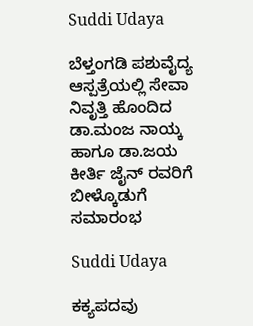Suddi Udaya

ಬೆಳ್ತಂಗಡಿ ಪಶುವೈದ್ಯ ಆಸ್ಪತ್ರೆಯಲ್ಲಿ ಸೇವಾ ನಿವೃತ್ತಿ ಹೊಂದಿದ ಡಾ.ಮಂಜ ನಾಯ್ಕ ಹಾಗೂ ಡಾ.ಜಯ ಕೀರ್ತಿ ಜೈನ್ ರವರಿಗೆ ಬೀಳ್ಕೊಡುಗೆ ಸಮಾರಂಭ

Suddi Udaya

ಕಕ್ಯಪದವು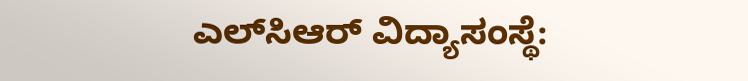ಎಲ್‌ಸಿಆರ್ ವಿದ್ಯಾಸಂಸ್ಥೆ: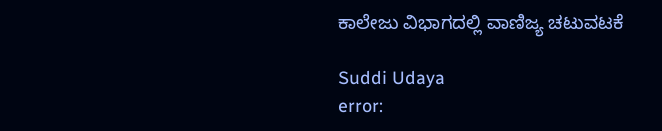ಕಾಲೇಜು ವಿಭಾಗದಲ್ಲಿ ವಾಣಿಜ್ಯ ಚಟುವಟಕೆ

Suddi Udaya
error: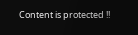Content is protected !!